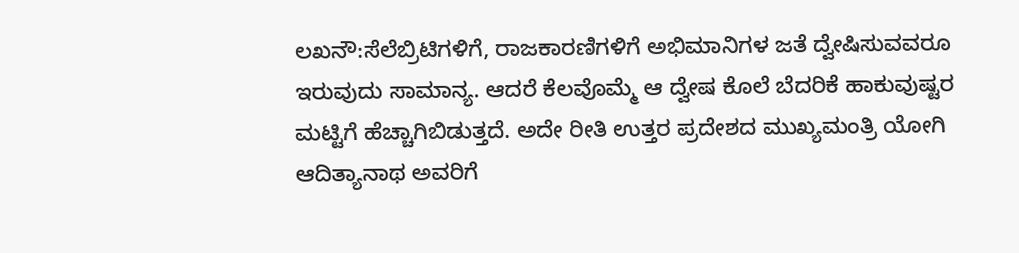ಲಖನೌ:ಸೆಲೆಬ್ರಿಟಿಗಳಿಗೆ, ರಾಜಕಾರಣಿಗಳಿಗೆ ಅಭಿಮಾನಿಗಳ ಜತೆ ದ್ವೇಷಿಸುವವರೂ ಇರುವುದು ಸಾಮಾನ್ಯ. ಆದರೆ ಕೆಲವೊಮ್ಮೆ ಆ ದ್ವೇಷ ಕೊಲೆ ಬೆದರಿಕೆ ಹಾಕುವುಷ್ಟರ ಮಟ್ಟಿಗೆ ಹೆಚ್ಚಾಗಿಬಿಡುತ್ತದೆ. ಅದೇ ರೀತಿ ಉತ್ತರ ಪ್ರದೇಶದ ಮುಖ್ಯಮಂತ್ರಿ ಯೋಗಿ ಆದಿತ್ಯಾನಾಥ ಅವರಿಗೆ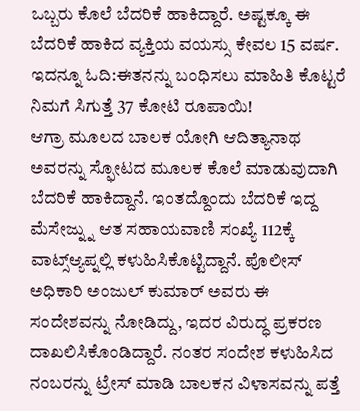ಒಬ್ಬರು ಕೊಲೆ ಬೆದರಿಕೆ ಹಾಕಿದ್ದಾರೆ. ಅಷ್ಟಕ್ಕೂ ಈ ಬೆದರಿಕೆ ಹಾಕಿದ ವ್ಯಕ್ತಿಯ ವಯಸ್ಸು ಕೇವಲ 15 ವರ್ಷ.
ಇದನ್ನೂ ಓದಿ:ಈತನನ್ನು ಬಂಧಿಸಲು ಮಾಹಿತಿ ಕೊಟ್ಟರೆ ನಿಮಗೆ ಸಿಗುತ್ತೆ 37 ಕೋಟಿ ರೂಪಾಯಿ!
ಆಗ್ರಾ ಮೂಲದ ಬಾಲಕ ಯೋಗಿ ಆದಿತ್ಯಾನಾಥ ಅವರನ್ನು ಸ್ಫೋಟದ ಮೂಲಕ ಕೊಲೆ ಮಾಡುವುದಾಗಿ ಬೆದರಿಕೆ ಹಾಕಿದ್ದಾನೆ. ಇಂತದ್ದೊಂದು ಬೆದರಿಕೆ ಇದ್ದ ಮೆಸೇಜ್ನ್ನು ಆತ ಸಹಾಯವಾಣಿ ಸಂಖ್ಯೆ 112ಕ್ಕೆ ವಾಟ್ಸ್ಆ್ಯಪ್ನಲ್ಲಿ ಕಳುಹಿಸಿಕೊಟ್ಟಿದ್ದಾನೆ. ಪೊಲೀಸ್ ಅಧಿಕಾರಿ ಅಂಜುಲ್ ಕುಮಾರ್ ಅವರು ಈ ಸಂದೇಶವನ್ನು ನೋಡಿದ್ದು, ಇದರ ವಿರುದ್ಧ ಪ್ರಕರಣ ದಾಖಲಿಸಿಕೊಂಡಿದ್ದಾರೆ. ನಂತರ ಸಂದೇಶ ಕಳುಹಿಸಿದ ನಂಬರನ್ನು ಟ್ರೇಸ್ ಮಾಡಿ ಬಾಲಕನ ವಿಳಾಸವನ್ನು ಪತ್ತೆ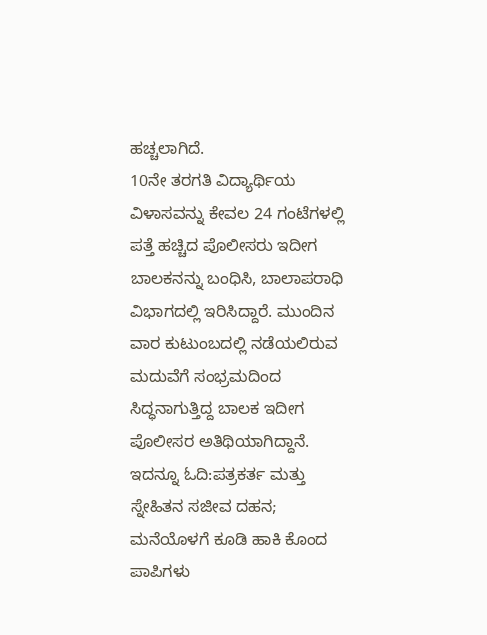ಹಚ್ಚಲಾಗಿದೆ.
10ನೇ ತರಗತಿ ವಿದ್ಯಾರ್ಥಿಯ ವಿಳಾಸವನ್ನು ಕೇವಲ 24 ಗಂಟೆಗಳಲ್ಲಿ ಪತ್ತೆ ಹಚ್ಚಿದ ಪೊಲೀಸರು ಇದೀಗ ಬಾಲಕನನ್ನು ಬಂಧಿಸಿ, ಬಾಲಾಪರಾಧಿ ವಿಭಾಗದಲ್ಲಿ ಇರಿಸಿದ್ದಾರೆ. ಮುಂದಿನ ವಾರ ಕುಟುಂಬದಲ್ಲಿ ನಡೆಯಲಿರುವ ಮದುವೆಗೆ ಸಂಭ್ರಮದಿಂದ ಸಿದ್ಧನಾಗುತ್ತಿದ್ದ ಬಾಲಕ ಇದೀಗ ಪೊಲೀಸರ ಅತಿಥಿಯಾಗಿದ್ದಾನೆ.
ಇದನ್ನೂ ಓದಿ:ಪತ್ರಕರ್ತ ಮತ್ತು ಸ್ನೇಹಿತನ ಸಜೀವ ದಹನ; ಮನೆಯೊಳಗೆ ಕೂಡಿ ಹಾಕಿ ಕೊಂದ ಪಾಪಿಗಳು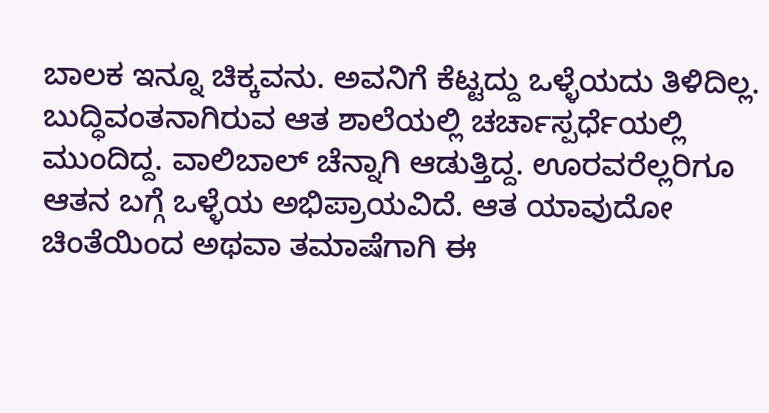ಬಾಲಕ ಇನ್ನೂ ಚಿಕ್ಕವನು. ಅವನಿಗೆ ಕೆಟ್ಟದ್ದು ಒಳ್ಳೆಯದು ತಿಳಿದಿಲ್ಲ. ಬುದ್ಧಿವಂತನಾಗಿರುವ ಆತ ಶಾಲೆಯಲ್ಲಿ ಚರ್ಚಾಸ್ಪರ್ಧೆಯಲ್ಲಿ ಮುಂದಿದ್ದ. ವಾಲಿಬಾಲ್ ಚೆನ್ನಾಗಿ ಆಡುತ್ತಿದ್ದ. ಊರವರೆಲ್ಲರಿಗೂ ಆತನ ಬಗ್ಗೆ ಒಳ್ಳೆಯ ಅಭಿಪ್ರಾಯವಿದೆ. ಆತ ಯಾವುದೋ ಚಿಂತೆಯಿಂದ ಅಥವಾ ತಮಾಷೆಗಾಗಿ ಈ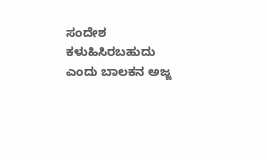ಸಂದೇಶ ಕಳುಹಿಸಿರಬಹುದು ಎಂದು ಬಾಲಕನ ಅಜ್ಜ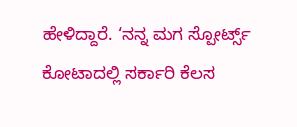ಹೇಳಿದ್ದಾರೆ. ‘ನನ್ನ ಮಗ ಸ್ಪೋರ್ಟ್ಸ್ ಕೋಟಾದಲ್ಲಿ ಸರ್ಕಾರಿ ಕೆಲಸ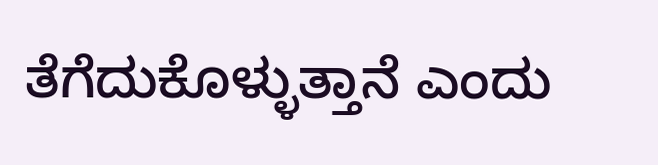ತೆಗೆದುಕೊಳ್ಳುತ್ತಾನೆ ಎಂದು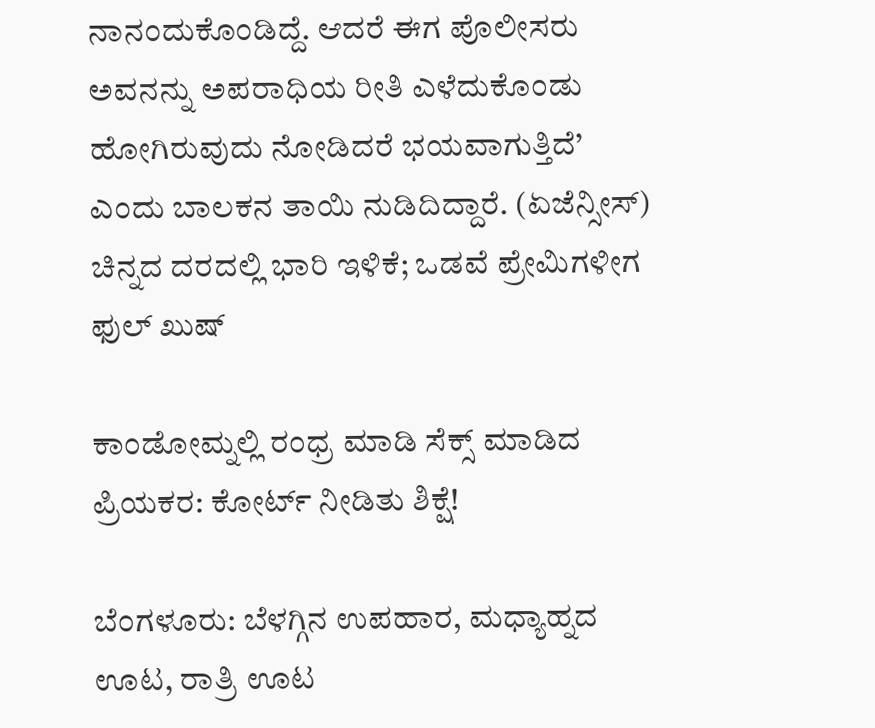ನಾನಂದುಕೊಂಡಿದ್ದೆ. ಆದರೆ ಈಗ ಪೊಲೀಸರು ಅವನನ್ನು ಅಪರಾಧಿಯ ರೀತಿ ಎಳೆದುಕೊಂಡು ಹೋಗಿರುವುದು ನೋಡಿದರೆ ಭಯವಾಗುತ್ತಿದೆ’ ಎಂದು ಬಾಲಕನ ತಾಯಿ ನುಡಿದಿದ್ದಾರೆ. (ಏಜೆನ್ಸೀಸ್)
ಚಿನ್ನದ ದರದಲ್ಲಿ ಭಾರಿ ಇಳಿಕೆ; ಒಡವೆ ಪ್ರೇಮಿಗಳೀಗ ಫುಲ್ ಖುಷ್

ಕಾಂಡೋಮ್ನಲ್ಲಿ ರಂಧ್ರ ಮಾಡಿ ಸೆಕ್ಸ್ ಮಾಡಿದ ಪ್ರಿಯಕರ: ಕೋರ್ಟ್ ನೀಡಿತು ಶಿಕ್ಷೆ!

ಬೆಂಗಳೂರು: ಬೆಳಗ್ಗಿನ ಉಪಹಾರ, ಮಧ್ಯಾಹ್ನದ ಊಟ, ರಾತ್ರಿ ಊಟ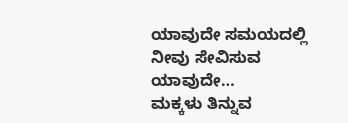ಯಾವುದೇ ಸಮಯದಲ್ಲಿ ನೀವು ಸೇವಿಸುವ ಯಾವುದೇ…
ಮಕ್ಕಳು ತಿನ್ನುವ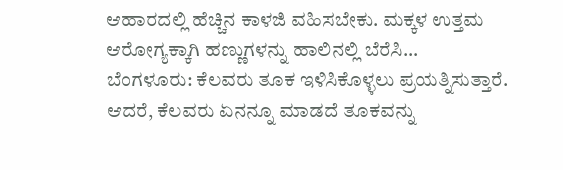ಆಹಾರದಲ್ಲಿ ಹೆಚ್ಚಿನ ಕಾಳಜಿ ವಹಿಸಬೇಕು. ಮಕ್ಕಳ ಉತ್ತಮ ಆರೋಗ್ಯಕ್ಕಾಗಿ ಹಣ್ಣುಗಳನ್ನು ಹಾಲಿನಲ್ಲಿ ಬೆರೆಸಿ…
ಬೆಂಗಳೂರು: ಕೆಲವರು ತೂಕ ಇಳಿಸಿಕೊಳ್ಳಲು ಪ್ರಯತ್ನಿಸುತ್ತಾರೆ. ಆದರೆ, ಕೆಲವರು ಏನನ್ನೂ ಮಾಡದೆ ತೂಕವನ್ನು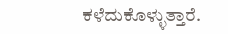ಕಳೆದುಕೊಳ್ಳುತ್ತಾರೆ.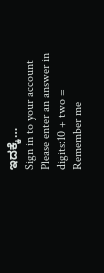ಇದಕ್ಕೆ…
Sign in to your account
Please enter an answer in digits:10 + two =
Remember me